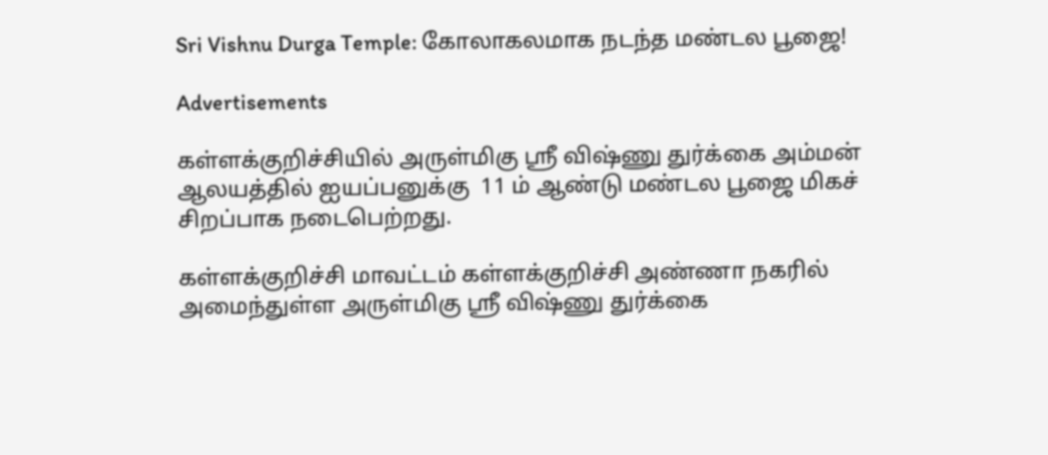Sri Vishnu Durga Temple: கோலாகலமாக நடந்த மண்டல பூஜை!

Advertisements

கள்ளக்குறிச்சியில் அருள்மிகு ஸ்ரீ விஷ்ணு துர்க்கை அம்மன் ஆலயத்தில் ஐயப்பனுக்கு  11 ம் ஆண்டு மண்டல பூஜை மிகச் சிறப்பாக நடைபெற்றது.

கள்ளக்குறிச்சி மாவட்டம் கள்ளக்குறிச்சி அண்ணா நகரில் அமைந்துள்ள அருள்மிகு ஸ்ரீ விஷ்ணு துர்க்கை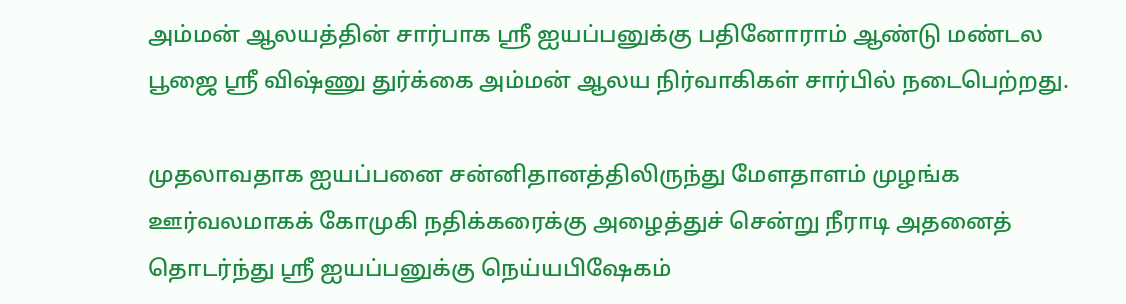அம்மன் ஆலயத்தின் சார்பாக ஸ்ரீ ஐயப்பனுக்கு பதினோராம் ஆண்டு மண்டல பூஜை ஸ்ரீ விஷ்ணு துர்க்கை அம்மன் ஆலய நிர்வாகிகள் சார்பில் நடைபெற்றது.

முதலாவதாக ஐயப்பனை சன்னிதானத்திலிருந்து மேளதாளம் முழங்க ஊர்வலமாகக் கோமுகி நதிக்கரைக்கு அழைத்துச் சென்று நீராடி அதனைத் தொடர்ந்து ஸ்ரீ ஐயப்பனுக்கு நெய்யபிஷேகம்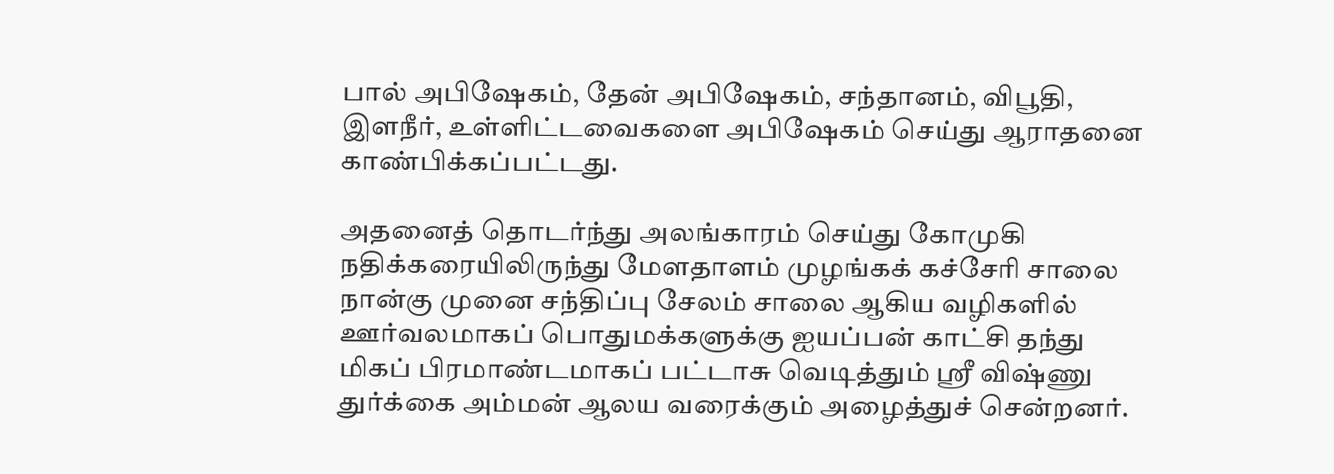பால் அபிஷேகம், தேன் அபிஷேகம், சந்தானம், விபூதி, இளநீர், உள்ளிட்டவைகளை அபிஷேகம் செய்து ஆராதனை காண்பிக்கப்பட்டது.

அதனைத் தொடர்ந்து அலங்காரம் செய்து கோமுகி நதிக்கரையிலிருந்து மேளதாளம் முழங்கக் கச்சேரி சாலை நான்கு முனை சந்திப்பு சேலம் சாலை ஆகிய வழிகளில் ஊர்வலமாகப் பொதுமக்களுக்கு ஐயப்பன் காட்சி தந்து மிகப் பிரமாண்டமாகப் பட்டாசு வெடித்தும் ஸ்ரீ விஷ்ணு துர்க்கை அம்மன் ஆலய வரைக்கும் அழைத்துச் சென்றனர்.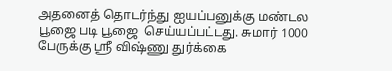அதனைத் தொடர்ந்து ஐயப்பனுக்கு மண்டல பூஜை படி பூஜை  செய்யப்பட்டது. சுமார் 1000 பேருக்கு ஸ்ரீ விஷ்ணு துர்க்கை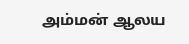அம்மன் ஆலய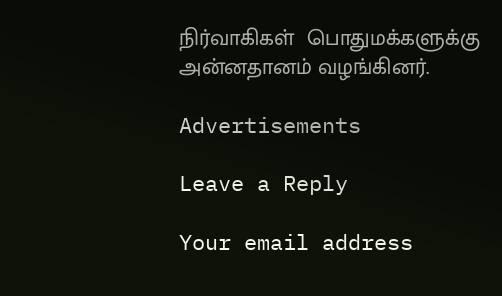நிர்வாகிகள்  பொதுமக்களுக்கு அன்னதானம் வழங்கினர்.

Advertisements

Leave a Reply

Your email address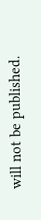will not be published.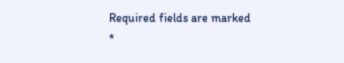Required fields are marked *